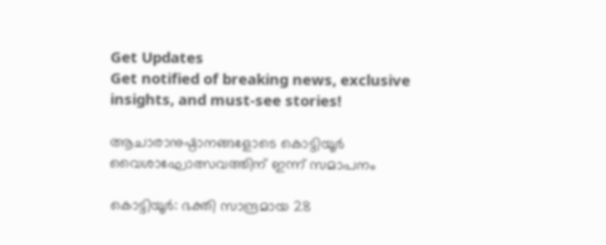Get Updates
Get notified of breaking news, exclusive insights, and must-see stories!

ആചാരാനുഷ്ഠാനങ്ങളോടെ കൊട്ടിയൂര്‍ വൈശാഘോത്സവത്തിന് ഇന്ന് സമാപനം

കൊട്ടിയൂര്‍: ഭക്തി സാന്ദ്രമായ 28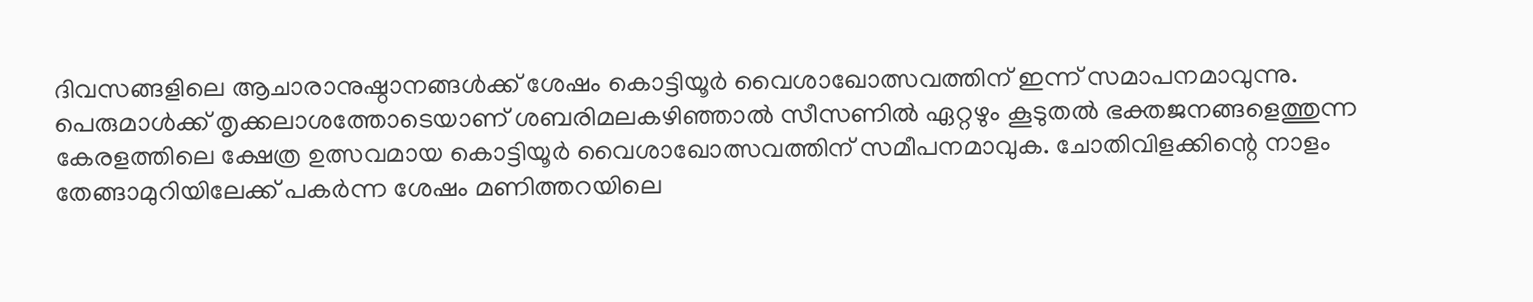ദിവസങ്ങളിലെ ആചാരാനുഷ്ഠാനങ്ങള്‍ക്ക് ശേഷം കൊട്ടിയൂര്‍ വൈശാഖോത്സവത്തിന് ഇന്ന് സമാപനമാവുന്നു. പെരുമാള്‍ക്ക് തൃക്കലാശത്തോടെയാണ് ശബരിമലകഴിഞ്ഞാല്‍ സീസണില്‍ ഏറ്റഴും കൂടുതല്‍ ഭക്തജനങ്ങളെത്തുന്ന കേരളത്തിലെ ക്ഷേത്ര ഉത്സവമായ കൊട്ടിയൂര്‍ വൈശാഖോത്സവത്തിന് സമീപനമാവുക. ചോതിവിളക്കിന്റെ നാളം തേങ്ങാമുറിയിലേക്ക് പകര്‍ന്ന ശേഷം മണിത്തറയിലെ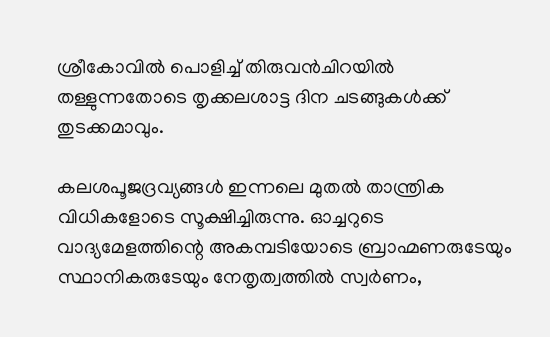ശ്രീകോവില്‍ പൊളിച്ച് തിരുവന്‍ചിറയില്‍ തള്ളുന്നതോടെ തൃക്കലശാട്ട ദിന ചടങ്ങുകള്‍ക്ക് തുടക്കമാവും.

കലശപൂജദ്രവ്യങ്ങള്‍ ഇന്നലെ മുതല്‍ താന്ത്രിക വിധികളോടെ സൂക്ഷിച്ചിരുന്നു. ഓച്ചറുടെ വാദ്യമേളത്തിന്റെ അകമ്പടിയോടെ ബ്രാഹ്മണരുടേയും സ്ഥാനികരുടേയും നേതൃത്വത്തില്‍ സ്വര്‍ണം,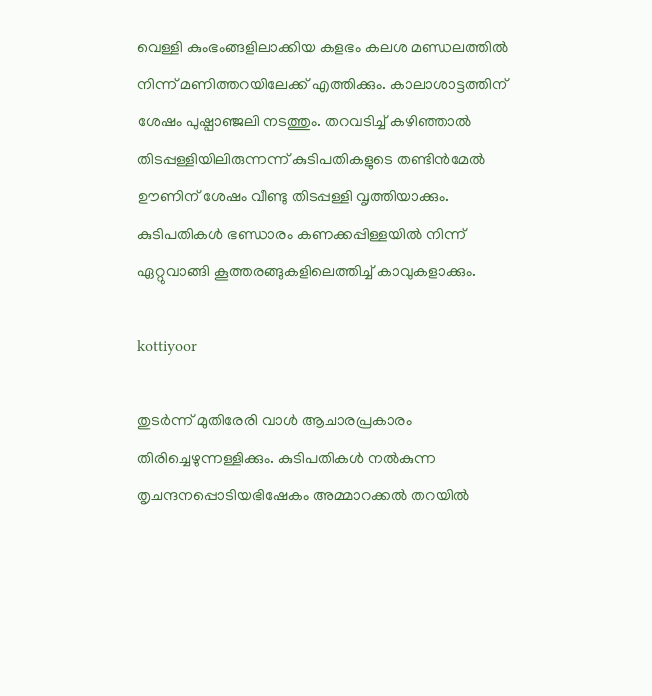വെള്ളി കുംഭംങ്ങളിലാക്കിയ കളഭം കലശ മണ്ഡലത്തില്‍ നിന്ന് മണിത്തറയിലേക്ക് എത്തിക്കും. കാലാശാട്ടത്തിന് ശേഷം പുഷ്പാഞ്ജലി നടത്തും. തറവടിച്ച് കഴിഞ്ഞാല്‍ തിടപ്പള്ളിയിലിരുന്നന്ന് കുടിപതികളുടെ തണ്ടിന്‍മേല്‍ ഊണിന് ശേഷം വീണ്ടു തിടപ്പള്ളി വൃത്തിയാക്കും. കുടിപതികള്‍ ഭണ്ഡാരം കണക്കപ്പിള്ളയില്‍ നിന്ന് ഏറ്റുവാങ്ങി കൂത്തരങ്ങുകളിലെത്തിച്ച് കാവുകളാക്കും.

kottiyoor

തുടര്‍ന്ന് മുതിരേരി വാള്‍ ആചാരപ്രകാരം തിരിച്ചെഴുന്നള്ളിക്കും. കുടിപതികള്‍ നല്‍കുന്ന തൃചന്ദനപ്പൊടിയഭിഷേകം അമ്മാറക്കല്‍ തറയില്‍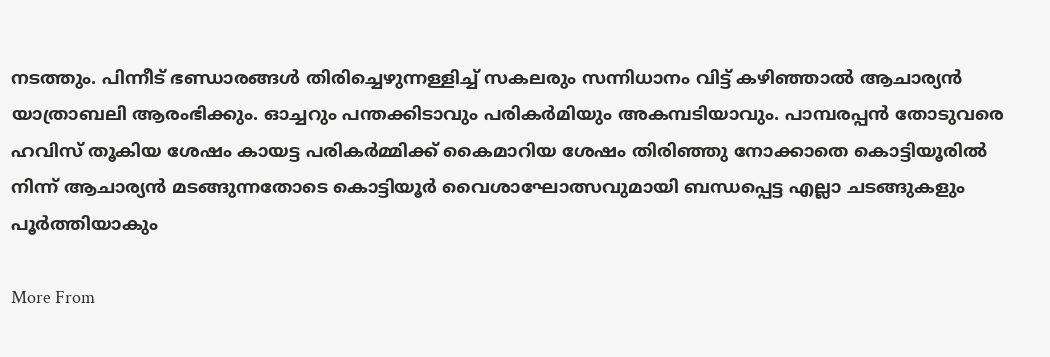നടത്തും. പിന്നീട് ഭണ്ഡാരങ്ങള്‍ തിരിച്ചെഴുന്നള്ളിച്ച് സകലരും സന്നിധാനം വിട്ട് കഴിഞ്ഞാല്‍ ആചാര്യന്‍ യാത്രാബലി ആരംഭിക്കും. ഓച്ചറും പന്തക്കിടാവും പരികര്‍മിയും അകമ്പടിയാവും. പാമ്പരപ്പന്‍ തോടുവരെ ഹവിസ് തൂകിയ ശേഷം കായട്ട പരികര്‍മ്മിക്ക് കൈമാറിയ ശേഷം തിരിഞ്ഞു നോക്കാതെ കൊട്ടിയൂരില്‍ നിന്ന് ആചാര്യന്‍ മടങ്ങുന്നതോടെ കൊട്ടിയൂര്‍ വൈശാഘോത്സവുമായി ബന്ധപ്പെട്ട എല്ലാ ചടങ്ങുകളും പൂര്‍ത്തിയാകും

More From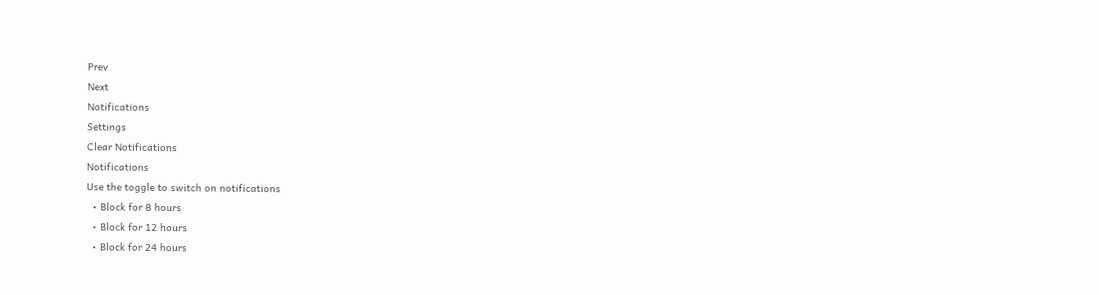Prev
Next
Notifications
Settings
Clear Notifications
Notifications
Use the toggle to switch on notifications
  • Block for 8 hours
  • Block for 12 hours
  • Block for 24 hours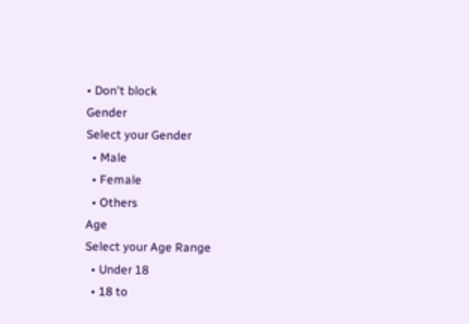• Don't block
Gender
Select your Gender
  • Male
  • Female
  • Others
Age
Select your Age Range
  • Under 18
  • 18 to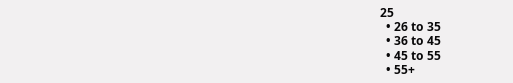25
  • 26 to 35
  • 36 to 45
  • 45 to 55
  • 55+